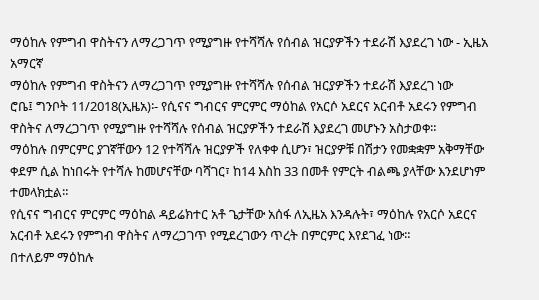ማዕከሉ የምግብ ዋስትናን ለማረጋገጥ የሚያግዙ የተሻሻሉ የሰብል ዝርያዎችን ተደራሽ እያደረገ ነው - ኢዜአ አማርኛ
ማዕከሉ የምግብ ዋስትናን ለማረጋገጥ የሚያግዙ የተሻሻሉ የሰብል ዝርያዎችን ተደራሽ እያደረገ ነው
ሮቤ፤ ግንቦት 11/2018(ኢዜአ)፡- የሲናና ግብርና ምርምር ማዕከል የአርሶ አደርና አርብቶ አደሩን የምግብ ዋስትና ለማረጋገጥ የሚያግዙ የተሻሻሉ የሰብል ዝርያዎችን ተደራሽ እያደረገ መሆኑን አስታወቀ።
ማዕከሉ በምርምር ያገኛቸውን 12 የተሻሻሉ ዝርያዎች የለቀቀ ሲሆን፣ ዝርያዎቹ በሽታን የመቋቋም አቅማቸው ቀደም ሲል ከነበሩት የተሻሉ ከመሆናቸው ባሻገር፣ ከ14 እስከ 33 በመቶ የምርት ብልጫ ያላቸው እንደሆነም ተመላክቷል።
የሲናና ግብርና ምርምር ማዕከል ዳይሬክተር አቶ ጌታቸው አሰፋ ለኢዜአ እንዳሉት፣ ማዕከሉ የአርሶ አደርና አርብቶ አደሩን የምግብ ዋስትና ለማረጋገጥ የሚደረገውን ጥረት በምርምር እየደገፈ ነው።
በተለይም ማዕከሉ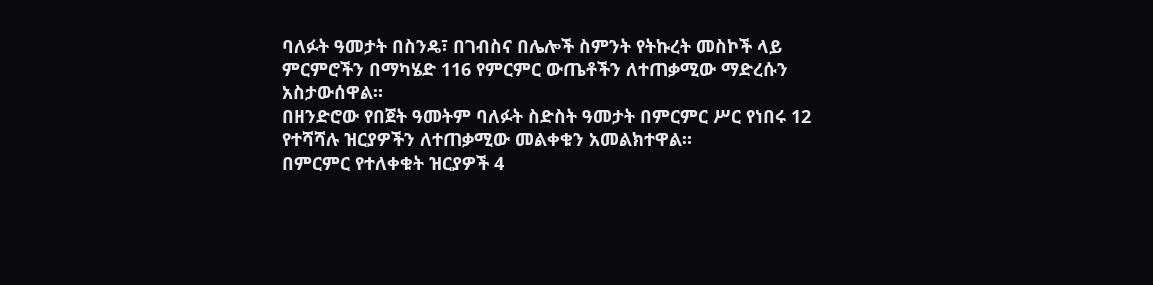ባለፉት ዓመታት በስንዴ፣ በገብስና በሌሎች ስምንት የትኩረት መስኮች ላይ ምርምሮችን በማካሄድ 116 የምርምር ውጤቶችን ለተጠቃሚው ማድረሱን አስታውሰዋል።
በዘንድሮው የበጀት ዓመትም ባለፉት ስድስት ዓመታት በምርምር ሥር የነበሩ 12 የተሻሻሉ ዝርያዎችን ለተጠቃሚው መልቀቁን አመልክተዋል።
በምርምር የተለቀቁት ዝርያዎች 4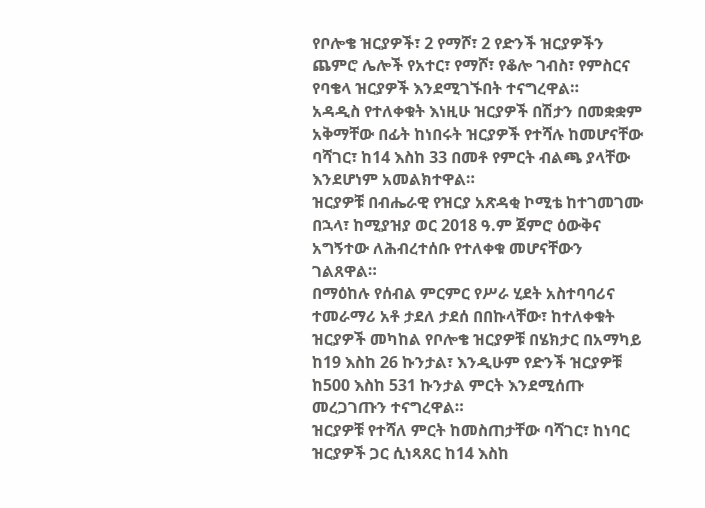የቦሎቄ ዝርያዎች፣ 2 የማሾ፣ 2 የድንች ዝርያዎችን ጨምሮ ሌሎች የአተር፣ የማሾ፣ የቆሎ ገብስ፣ የምስርና የባቄላ ዝርያዎች እንደሚገኙበት ተናግረዋል።
አዳዲስ የተለቀቁት እነዚሁ ዝርያዎች በሽታን በመቋቋም አቅማቸው በፊት ከነበሩት ዝርያዎች የተሻሉ ከመሆናቸው ባሻገር፣ ከ14 እስከ 33 በመቶ የምርት ብልጫ ያላቸው እንደሆነም አመልክተዋል።
ዝርያዎቹ በብሔራዊ የዝርያ አጽዳቂ ኮሚቴ ከተገመገሙ በኋላ፣ ከሚያዝያ ወር 2018 ዓ.ም ጀምሮ ዕውቅና አግኝተው ለሕብረተሰቡ የተለቀቁ መሆናቸውን ገልጸዋል።
በማዕከሉ የሰብል ምርምር የሥራ ሂደት አስተባባሪና ተመራማሪ አቶ ታደለ ታደሰ በበኩላቸው፣ ከተለቀቁት ዝርያዎች መካከል የቦሎቄ ዝርያዎቹ በሄክታር በአማካይ ከ19 እስከ 26 ኩንታል፣ እንዲሁም የድንች ዝርያዎቹ ከ500 እስከ 531 ኩንታል ምርት እንደሚሰጡ መረጋገጡን ተናግረዋል።
ዝርያዎቹ የተሻለ ምርት ከመስጠታቸው ባሻገር፣ ከነባር ዝርያዎች ጋር ሲነጻጸር ከ14 እስከ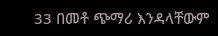33 በመቶ ጭማሪ እንዳላቸውም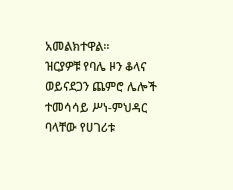አመልክተዋል።
ዝርያዎቹ የባሌ ዞን ቆላና ወይናደጋን ጨምሮ ሌሎች ተመሳሳይ ሥነ-ምህዳር ባላቸው የሀገሪቱ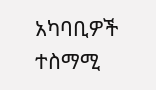አካባቢዎች ተስማሚ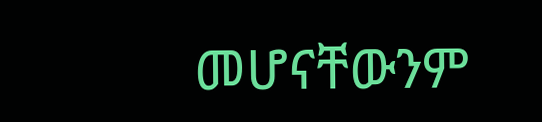መሆናቸውንም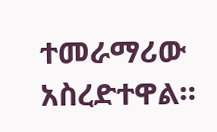ተመራማሪው አስረድተዋል።